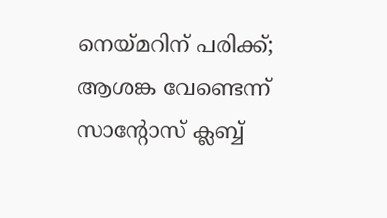നെയ്മറിന് പരിക്ക്; ആശങ്ക വേണ്ടെന്ന് സാന്റോസ് ക്ലബ്ബ്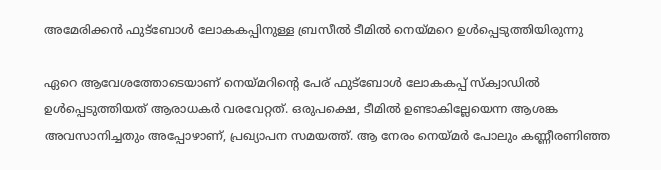അമേരിക്കന്‍ ഫുട്‌ബോള്‍ ലോകകപ്പിനുള്ള ബ്രസീല്‍ ടീമില്‍ നെയ്മറെ ഉള്‍പ്പെടുത്തിയിരുന്നു

ഏറെ ആവേശത്തോടെയാണ് നെയ്മറിന്റെ പേര് ഫുട്‌ബോള്‍ ലോകകപ്പ് സ്‌ക്വാഡില്‍ ഉള്‍പ്പെടുത്തിയത് ആരാധകര്‍ വരവേറ്റത്. ഒരുപക്ഷെ, ടീമില്‍ ഉണ്ടാകില്ലേയെന്ന ആശങ്ക അവസാനിച്ചതും അപ്പോഴാണ്, പ്രഖ്യാപന സമയത്ത്. ആ നേരം നെയ്മര്‍ പോലും കണ്ണീരണിഞ്ഞ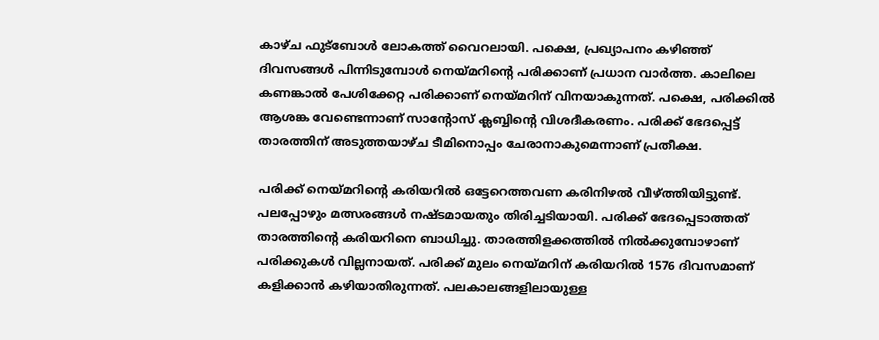കാഴ്ച ഫുട്‌ബോള്‍ ലോകത്ത് വൈറലായി. പക്ഷെ, പ്രഖ്യാപനം കഴിഞ്ഞ് ദിവസങ്ങള്‍ പിന്നിടുമ്പോള്‍ നെയ്മറിന്റെ പരിക്കാണ് പ്രധാന വാര്‍ത്ത. കാലിലെ കണങ്കാല്‍ പേശിക്കേറ്റ പരിക്കാണ് നെയ്മറിന് വിനയാകുന്നത്. പക്ഷെ, പരിക്കില്‍ ആശങ്ക വേണ്ടെന്നാണ് സാന്റോസ് ക്ലബ്ബിന്റെ വിശദീകരണം. പരിക്ക് ഭേദപ്പെട്ട് താരത്തിന് അടുത്തയാഴ്ച ടീമിനൊപ്പം ചേരാനാകുമെന്നാണ് പ്രതീക്ഷ.

പരിക്ക് നെയ്മറിന്റെ കരിയറില്‍ ഒട്ടേറെത്തവണ കരിനിഴല്‍ വീഴ്ത്തിയിട്ടുണ്ട്. പലപ്പോഴും മത്സരങ്ങള്‍ നഷ്ടമായതും തിരിച്ചടിയായി. പരിക്ക് ഭേദപ്പെടാത്തത് താരത്തിന്റെ കരിയറിനെ ബാധിച്ചു. താരത്തിളക്കത്തില്‍ നില്‍ക്കുമ്പോഴാണ് പരിക്കുകള്‍ വില്ലനായത്. പരിക്ക് മുലം നെയ്മറിന് കരിയറില്‍ 1576 ദിവസമാണ് കളിക്കാന്‍ കഴിയാതിരുന്നത്. പലകാലങ്ങളിലായുള്ള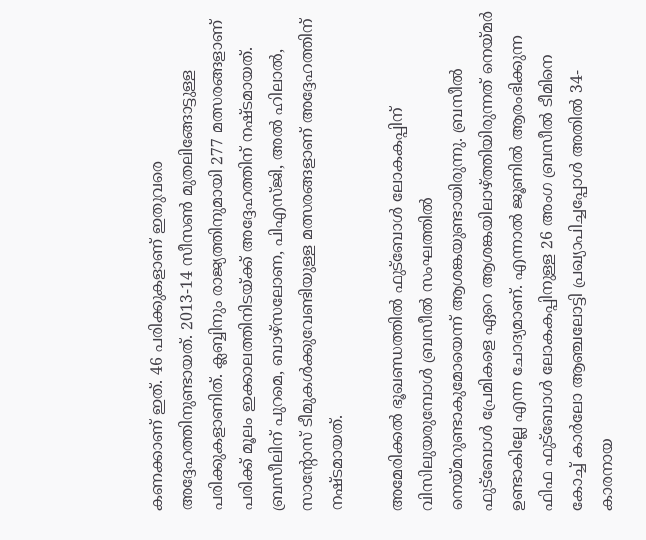കണക്കാണ് ഇത്. 46 പരിക്കുകളാണ് ഇതുവരെ അദ്ദേഹത്തിനുണ്ടായത്. 2013-14 സീസണ്‍ മുതലിങ്ങോട്ടുള്ള പരിക്കുകളാണിത്. ക്ലബ്ബിനും രാജ്യത്തിനുമായി 277 മത്സരങ്ങളാണ് പരിക്ക് മൂലം ഇക്കാലത്തിനിടയ്ക്ക് അദ്ദേഹത്തിന് നഷ്ടമായത്. ബ്രസീലിന് പുറമെ, ബാഴ്‌സലോണ, പിഎസ്ജി, അല്‍ ഹിലാല്‍, സാന്റോസ് ടീമുകള്‍ക്കുവേണ്ടിയുള്ള മത്സരങ്ങളാണ് അദ്ദേഹത്തിന് നഷ്ടമായത്.

അമേരിക്കല്‍ ഭൂഖണ്ഡത്തില്‍ ഫുട്ബോള്‍ ലോകകപ്പിന് വിസിലുയരുമ്പോള്‍ ബ്രസീല്‍ സംഘത്തില്‍ നെയ്മറുണ്ടാകുമോയെന്ന് ആശങ്കയുണ്ടായിരുന്നു. ബ്രസീല്‍ ഫുട്ബോള്‍ പ്രേമികളെ ഏറെ ആശങ്കയിലാഴ്ത്തിയിരുന്നത് നെയ്മര്‍ ഉണ്ടാകില്ലേ എന്ന ചോദ്യമാണ്. എന്നാല്‍ ജൂണില്‍ ആരംഭിക്കുന്ന ഫിഫ ഫുട്‌ബോള്‍ ലോകകപ്പിനുള്ള 26 അംഗ ബ്രസീല്‍ ടീമിനെ കോച്ച് കാര്‍ലോ ആഞ്ചലോട്ടി പ്രഖ്യാപിച്ചപ്പോള്‍ അതില്‍ 34-കാരനായ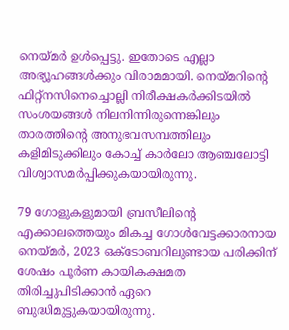നെയ്മര്‍ ഉള്‍പ്പെട്ടു. ഇതോടെ എല്ലാ അഭ്യൂഹങ്ങള്‍ക്കും വിരാമമായി. നെയ്മറിന്റെ ഫിറ്റ്‌നസിനെച്ചൊല്ലി നിരീക്ഷകര്‍ക്കിടയില്‍ സംശയങ്ങള്‍ നിലനിന്നിരുന്നെങ്കിലും താരത്തിന്റെ അനുഭവസമ്പത്തിലും കളിമിടുക്കിലും കോച്ച് കാര്‍ലോ ആഞ്ചലോട്ടി വിശ്വാസമര്‍പ്പിക്കുകയായിരുന്നു.

79 ഗോളുകളുമായി ബ്രസീലിന്റെ എക്കാലത്തെയും മികച്ച ഗോള്‍വേട്ടക്കാരനായ നെയ്മര്‍, 2023 ഒക്ടോബറിലുണ്ടായ പരിക്കിന് ശേഷം പൂര്‍ണ കായികക്ഷമത തിരിച്ചുപിടിക്കാന്‍ ഏറെ ബുദ്ധിമുട്ടുകയായിരുന്നു.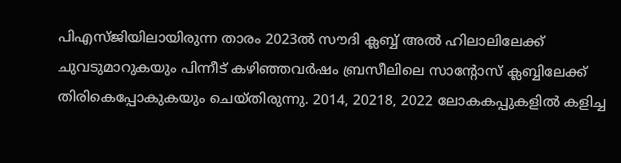പിഎസ്ജിയിലായിരുന്ന താരം 2023ല്‍ സൗദി ക്ലബ്ബ് അല്‍ ഹിലാലിലേക്ക് ചുവടുമാറുകയും പിന്നീട് കഴിഞ്ഞവര്‍ഷം ബ്രസീലിലെ സാന്റോസ് ക്ലബ്ബിലേക്ക് തിരികെപ്പോകുകയും ചെയ്തിരുന്നു. 2014, 20218, 2022 ലോകകപ്പുകളില്‍ കളിച്ച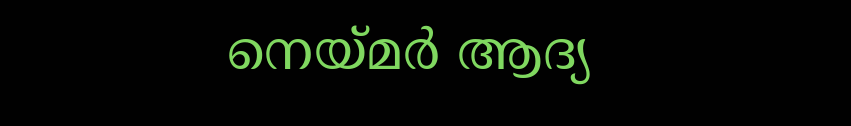നെയ്മര്‍ ആദ്യ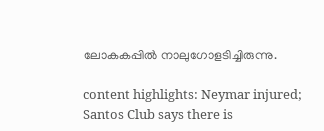ലോകകപ്പില്‍ നാലുഗോളടിച്ചിരുന്നു.

content highlights: Neymar injured; Santos Club says there is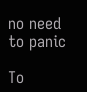no need to panic

To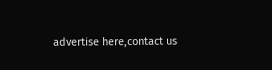advertise here,contact us